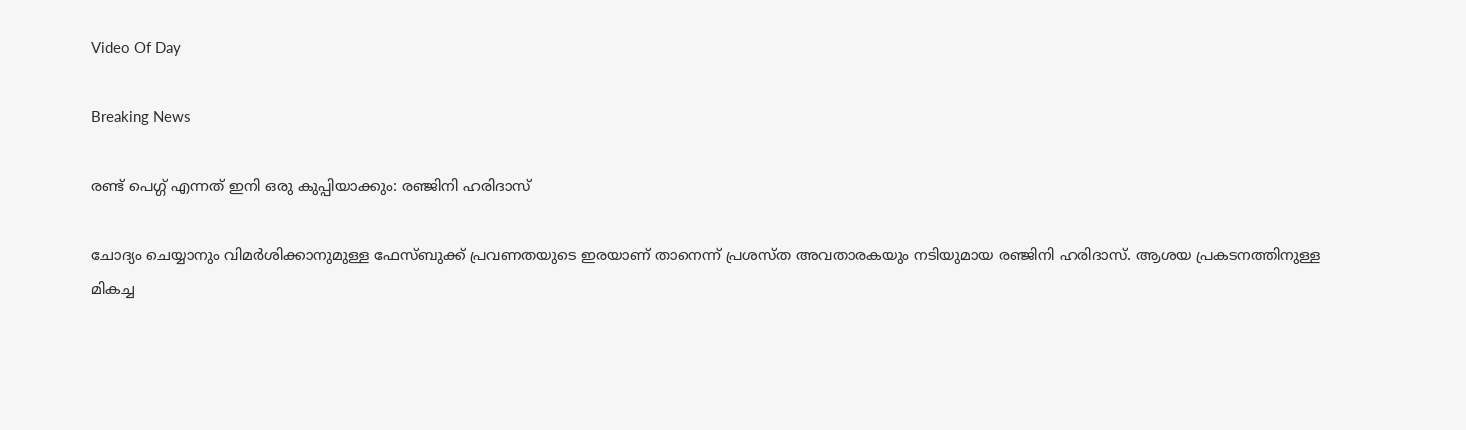Video Of Day

Breaking News

രണ്ട് പെഗ്ഗ് എന്നത് ഇനി ഒരു കുപ്പിയാക്കും: രഞ്ജിനി ഹരിദാസ്

ചോദ്യം ചെയ്യാനും വിമര്‍ശിക്കാനുമുള്ള ഫേസ്ബുക്ക് പ്രവണതയുടെ ഇരയാണ് താനെന്ന് പ്രശസ്ത അവതാരകയും നടിയുമായ രഞ്ജിനി ഹരിദാസ്. ആശയ പ്രകടനത്തിനുള്ള മികച്ച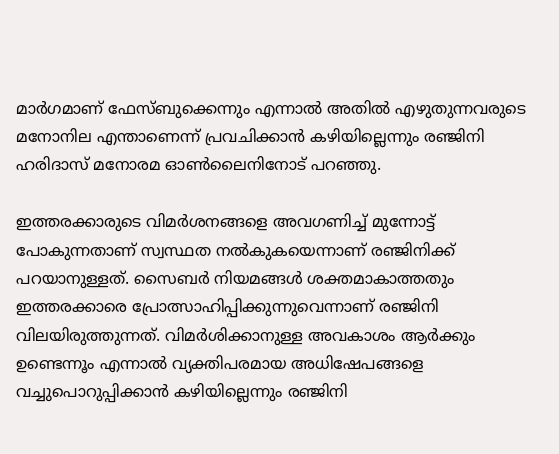മാര്‍ഗമാണ് ഫേസ്ബുക്കെന്നും എന്നാല്‍ അതില്‍ എഴുതുന്നവരുടെ മനോനില എന്താണെന്ന് പ്രവചിക്കാന്‍ കഴിയില്ലെന്നും രഞ്ജിനി ഹരിദാസ് മനോരമ ഓണ്‍ലൈനിനോട് പറഞ്ഞു.

ഇത്തരക്കാരുടെ വിമര്‍ശനങ്ങളെ അവഗണിച്ച് മുന്നോട്ട് പോകുന്നതാണ് സ്വസ്ഥത നല്‍കുകയെന്നാണ് രഞ്ജിനിക്ക് പറയാനുള്ളത്. സൈബര്‍ നിയമങ്ങള്‍ ശക്തമാകാത്തതും ഇത്തരക്കാരെ പ്രോത്സാഹിപ്പിക്കുന്നുവെന്നാണ് രഞ്ജിനി വിലയിരുത്തുന്നത്. വിമര്‍ശിക്കാനുള്ള അവകാശം ആര്‍ക്കും ഉണ്ടെന്നൂം എന്നാല്‍ വ്യക്തിപരമായ അധിഷേപങ്ങളെ വച്ചുപൊറുപ്പിക്കാന്‍ കഴിയില്ലെന്നും രഞ്ജിനി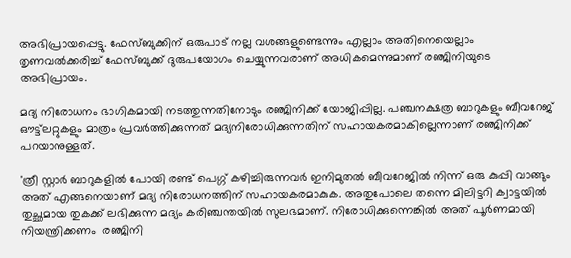അഭിപ്രായപ്പെട്ടു. ഫേസ്ബുക്കിന് ഒരുപാട് നല്ല വശങ്ങളുണ്ടെന്നും എല്ലാം അതിനെയെല്ലാം തൃണവല്‍ക്കരിച്ച് ഫേസ്ബുക്ക് ദുരുപയോഗം ചെയ്യുന്നവരാണ് അധികമെന്നുമാണ് രഞ്ജിനിയുടെ അഭിപ്രായം.

മദ്യ നിരോധനം ഭാഗികമായി നടത്തുന്നതിനോടും രഞ്ജിനിക്ക് യോജിപ്പില്ല. പഞ്ചനക്ഷത്ര ബാറുകളും ബീവറേജ് ഔട്ട്‌ലറ്റുകളും മാത്രം പ്രവര്‍ത്തിക്കുന്നത് മദ്യനിരോധിക്കുന്നതിന് സഹായകരമാകില്ലെന്നാണ് രഞ്ജിനിക്ക് പറയാനുള്ളത്.

'ത്രീ സ്റ്റാര്‍ ബാറുകളില്‍ പോയി രണ്ട് പെഗ്ഗ് കഴിച്ചിരുന്നവര്‍ ഇനിമുതല്‍ ബീവറേജില്‍ നിന്ന് ഒരു കുപ്പി വാങ്ങും അത് എങ്ങനെയാണ് മദ്യ നിരോധനത്തിന് സഹായകരമാകുക. അതുപോലെ തന്നെ മിലിട്ടറി ക്വാട്ടയില്‍ തുച്ഛമായ തുകക്ക് ലഭിക്കുന്ന മദ്യം കരിഞ്ചന്തയില്‍ സുലഭമാണ്. നിരോധിക്കുന്നെങ്കില്‍ അത് പൂര്‍ണമായി നിയന്ത്രിക്കണം  രഞ്ജിനി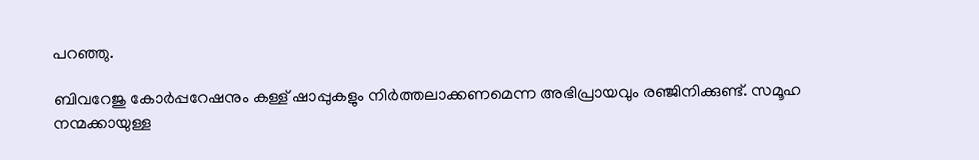പറഞ്ഞു.

ബിവറേജു കോര്‍പ്പറേഷനും കള്ള് ഷാപ്പുകളും നിര്‍ത്തലാക്കണമെന്ന അഭിപ്രായവും രഞ്ജിനിക്കുണ്ട്. സമൂഹ നന്മക്കായുള്ള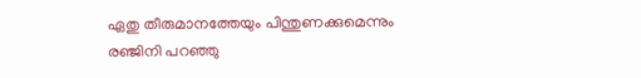ഏതു തീരുമാനത്തേയും പിന്തുണക്കുമെന്നും രഞ്ജിനി പറഞ്ഞു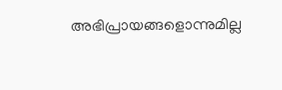അഭിപ്രായങ്ങളൊന്നുമില്ല